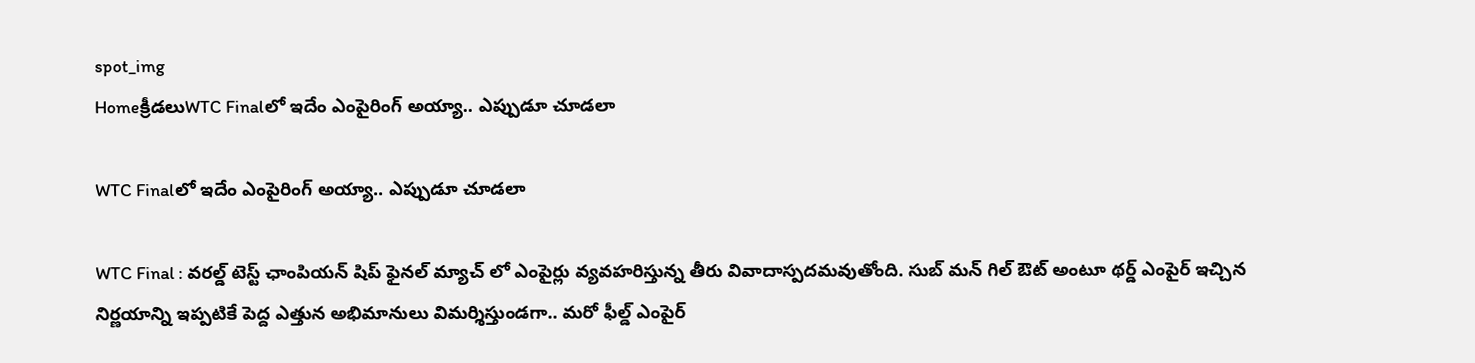spot_img
Homeక్రీడలుWTC Finalలో ఇదేం ఎంపైరింగ్ అయ్యా.. ఎప్పుడూ చూడలా

WTC Finalలో ఇదేం ఎంపైరింగ్ అయ్యా.. ఎప్పుడూ చూడలా

WTC Final : వరల్డ్ టెస్ట్ ఛాంపియన్ షిప్ ఫైనల్ మ్యాచ్ లో ఎంపైర్లు వ్యవహరిస్తున్న తీరు వివాదాస్పదమవుతోంది. సుబ్ మన్ గిల్ ఔట్ అంటూ థర్డ్ ఎంపైర్ ఇచ్చిన నిర్ణయాన్ని ఇప్పటికే పెద్ద ఎత్తున అభిమానులు విమర్శిస్తుండగా.. మరో ఫీల్డ్ ఎంపైర్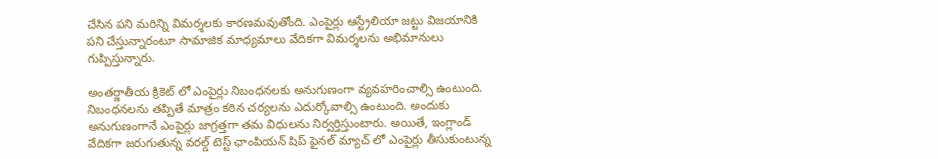చేసిన పని మరిన్ని విమర్శలకు కారణమవుతోంది. ఎంపైర్లు ఆస్ట్రేలియా జట్టు విజయానికి పని చేస్తున్నారంటూ సామాజిక మాధ్యమాలు వేదికగా విమర్శలను అభిమానులు గుప్పిస్తున్నారు.

అంతర్జాతీయ క్రికెట్ లో ఎంపైర్లు నిబంధనలకు అనుగుణంగా వ్యవహరించాల్సి ఉంటుంది. నిబంధనలను తప్పితే మాత్రం కఠిన చర్యలను ఎదుర్కోవాల్సి ఉంటుంది. అందుకు అనుగుణంగానే ఎంపైర్లు జాగ్రత్తగా తమ విధులను నిర్వర్తిస్తుంటారు. అయితే, ఇంగ్లాండ్ వేదికగా జరుగుతున్న వరల్డ్ టెస్ట్ ఛాంపియన్ షిప్ ఫైనల్ మ్యాచ్ లో ఎంపైర్లు తీసుకుంటున్న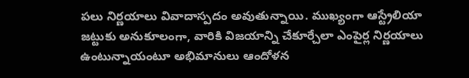పలు నిర్ణయాలు వివాదాస్పదం అవుతున్నాయి. ముఖ్యంగా ఆస్ట్రేలియా జట్టుకు అనుకూలంగా, వారికి విజయాన్ని చేకూర్చేలా ఎంపైర్ల నిర్ణయాలు ఉంటున్నాయంటూ అభిమానులు ఆందోళన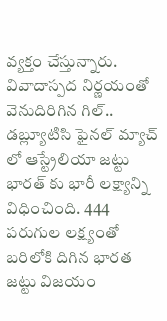వ్యక్తం చేస్తున్నారు.
వివాదాస్పద నిర్ణయంతో వెనుదిరిగిన గిల్..
డబ్ల్యూటిసి ఫైనల్ మ్యాచ్ లో ఆస్ట్రేలియా జట్టు భారత్ కు భారీ లక్ష్యాన్ని విధించింది. 444 పరుగుల లక్ష్యంతో బరిలోకి దిగిన భారత జట్టు విజయం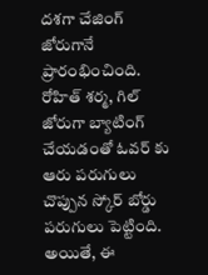దశగా చేజింగ్ జోరుగానే ప్రారంభించింది. రోహిత్ శర్మ, గిల్ జోరుగా బ్యాటింగ్ చేయడంతో ఓవర్ కు ఆరు పరుగులు చొప్పున స్కోర్ బోర్డు పరుగులు పెట్టింది. అయితే, ఈ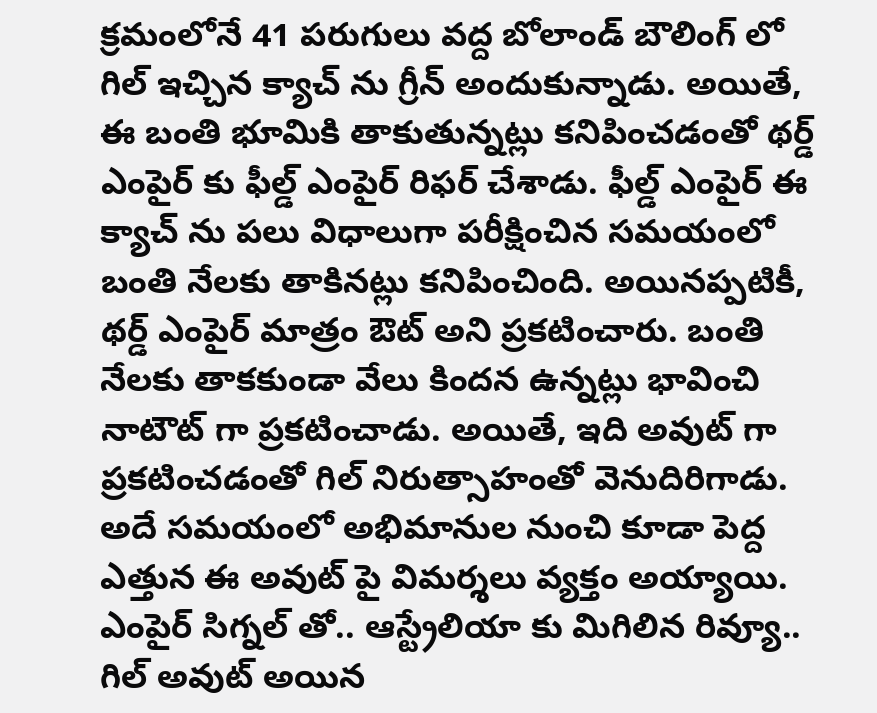క్రమంలోనే 41 పరుగులు వద్ద బోలాండ్ బౌలింగ్ లో గిల్ ఇచ్చిన క్యాచ్ ను గ్రీన్ అందుకున్నాడు. అయితే, ఈ బంతి భూమికి తాకుతున్నట్లు కనిపించడంతో థర్డ్ ఎంపైర్ కు ఫీల్డ్ ఎంపైర్ రిఫర్ చేశాడు. ఫీల్డ్ ఎంపైర్ ఈ క్యాచ్ ను పలు విధాలుగా పరీక్షించిన సమయంలో బంతి నేలకు తాకినట్లు కనిపించింది. అయినప్పటికీ, థర్డ్ ఎంపైర్ మాత్రం ఔట్ అని ప్రకటించారు. బంతి నేలకు తాకకుండా వేలు కిందన ఉన్నట్లు భావించి నాటౌట్ గా ప్రకటించాడు. అయితే, ఇది అవుట్ గా ప్రకటించడంతో గిల్ నిరుత్సాహంతో వెనుదిరిగాడు. అదే సమయంలో అభిమానుల నుంచి కూడా పెద్ద ఎత్తున ఈ అవుట్ పై విమర్శలు వ్యక్తం అయ్యాయి.
ఎంపైర్ సిగ్నల్ తో.. ఆస్ట్రేలియా కు మిగిలిన రివ్యూ..
గిల్ అవుట్ అయిన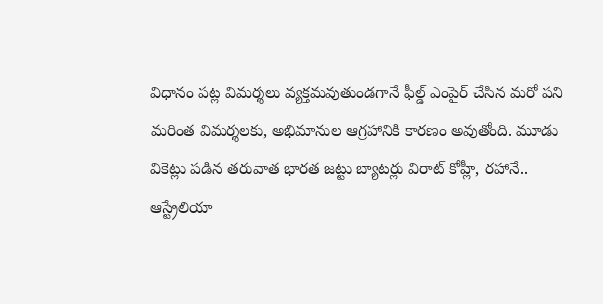విధానం పట్ల విమర్శలు వ్యక్తమవుతుండగానే ఫీల్డ్ ఎంపైర్ చేసిన మరో పని మరింత విమర్శలకు, అభిమానుల ఆగ్రహానికి కారణం అవుతోంది. మూడు వికెట్లు పడిన తరువాత భారత జట్టు బ్యాటర్లు విరాట్ కోహ్లీ, రహానే.. ఆస్ట్రేలియా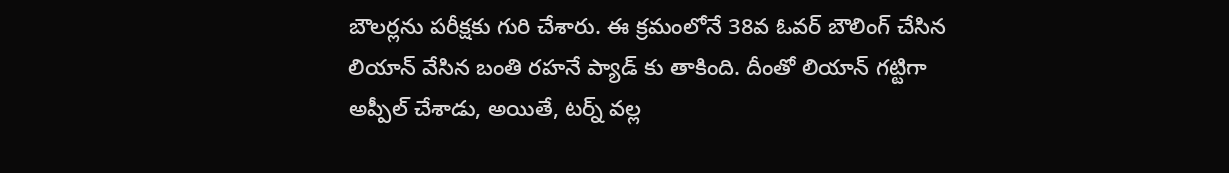బౌలర్లను పరీక్షకు గురి చేశారు. ఈ క్రమంలోనే 38వ ఓవర్ బౌలింగ్ చేసిన లియాన్ వేసిన బంతి రహనే ప్యాడ్ కు తాకింది. దీంతో లియాన్ గట్టిగా అప్పీల్ చేశాడు, అయితే, టర్న్ వల్ల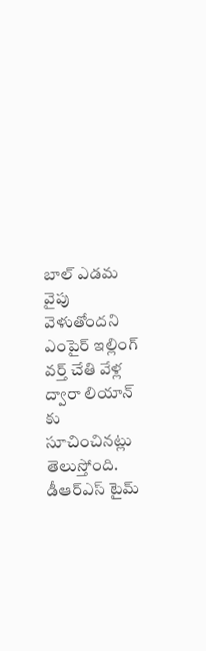బాల్ ఎడమ వైపు వెళుతోందని ఎంపైర్ ఇల్లింగ్ వర్త్ చేతి వేళ్ల ద్వారా లియాన్ కు సూచించినట్లు తెలుస్తోంది. డీఆర్ఎస్ టైమ్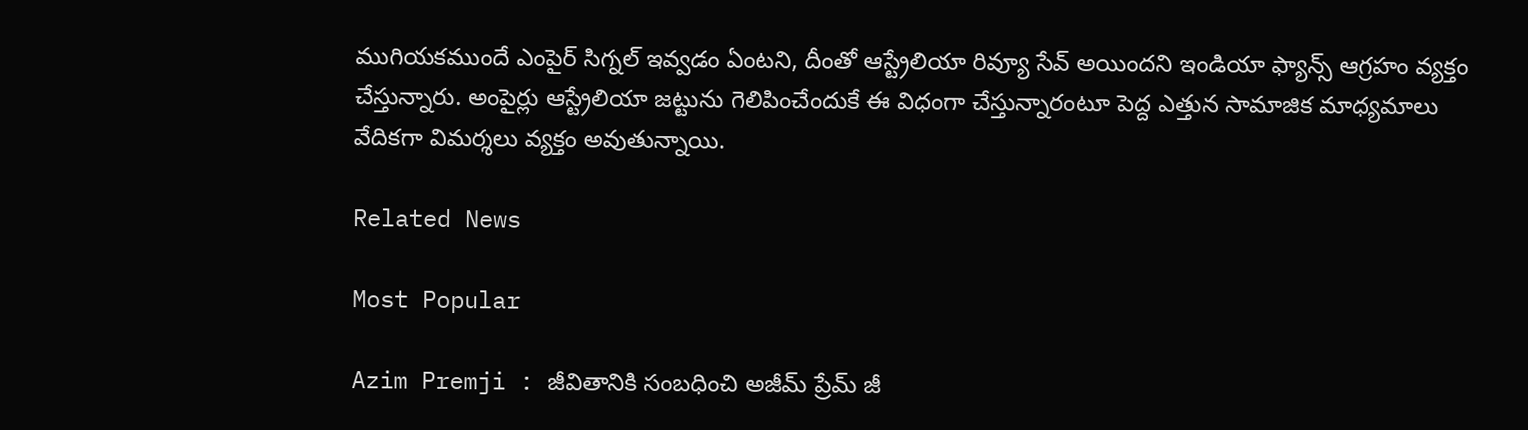ముగియకముందే ఎంపైర్ సిగ్నల్ ఇవ్వడం ఏంటని, దీంతో ఆస్ట్రేలియా రివ్యూ సేవ్ అయిందని ఇండియా ఫ్యాన్స్ ఆగ్రహం వ్యక్తం చేస్తున్నారు. అంపైర్లు ఆస్ట్రేలియా జట్టును గెలిపించేందుకే ఈ విధంగా చేస్తున్నారంటూ పెద్ద ఎత్తున సామాజిక మాధ్యమాలు వేదికగా విమర్శలు వ్యక్తం అవుతున్నాయి.

Related News

Most Popular

Azim Premji : జీవితానికి సంబధించి అజీమ్ ప్రేమ్ జీ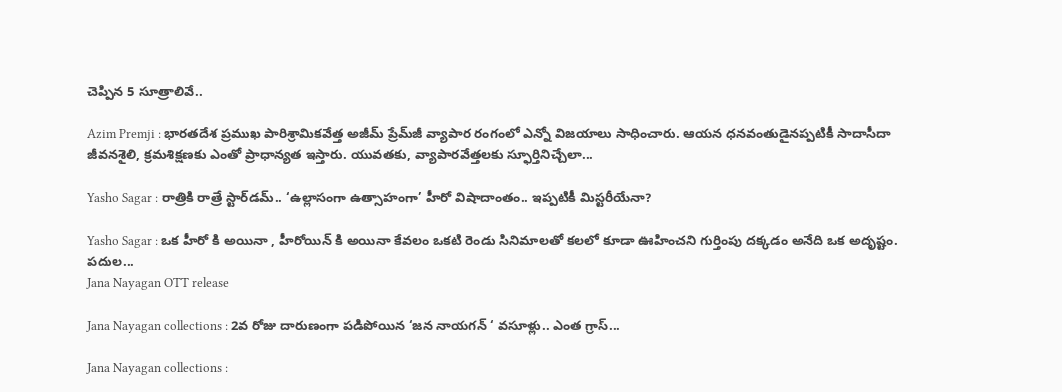చెప్పిన 5 సూత్రాలివే..

Azim Premji : భారతదేశ ప్రముఖ పారిశ్రామికవేత్త అజీమ్ ప్రేమ్‌జీ వ్యాపార రంగంలో ఎన్నో విజయాలు సాధించారు. ఆయన ధనవంతుడైనప్పటికీ సాదాసీదా జీవనశైలి, క్రమశిక్షణకు ఎంతో ప్రాధాన్యత ఇస్తారు. యువతకు, వ్యాపారవేత్తలకు స్ఫూర్తినిచ్చేలా...

Yasho Sagar : రాత్రికి రాత్రే స్టార్‌డమ్.. ‘ఉల్లాసంగా ఉత్సాహంగా’ హీరో విషాదాంతం.. ఇప్పటికీ మిస్టరీయేనా?

Yasho Sagar : ఒక హీరో కి అయినా , హీరోయిన్ కి అయినా కేవలం ఒకటి రెండు సినిమాలతో కలలో కూడా ఊహించని గుర్తింపు దక్కడం అనేది ఒక అదృష్టం. పదుల...
Jana Nayagan OTT release

Jana Nayagan collections : 2వ రోజు దారుణంగా పడిపోయిన ‘జన నాయగన్ ‘ వసూళ్లు.. ఎంత గ్రాస్...

Jana Nayagan collections :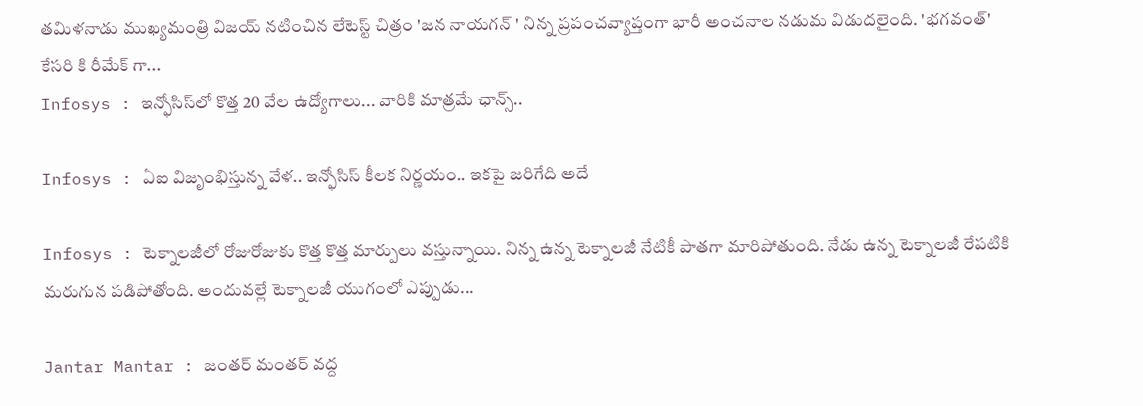తమిళనాడు ముఖ్యమంత్రి విజయ్ నటించిన లేటెస్ట్ చిత్రం 'జన నాయగన్ ' నిన్న ప్రపంచవ్యాప్తంగా భారీ అంచనాల నడుమ విడుదలైంది. 'భగవంత్' కేసరి కి రీమేక్ గా...
Infosys : ఇన్ఫోసిస్‌లో కొత్త 20 వేల ఉద్యోగాలు... వారికి మాత్రమే ఛాన్స్‌..

Infosys : ఏఐ విజృంభిస్తున్న వేళ.. ఇన్ఫోసిస్ కీలక నిర్ణయం.. ఇకపై జరిగేది అదే

Infosys : టెక్నాలజీలో రోజురోజుకు కొత్త కొత్త మార్పులు వస్తున్నాయి. నిన్న ఉన్న టెక్నాలజీ నేటికీ పాతగా మారిపోతుంది. నేడు ఉన్న టెక్నాలజీ రేపటికి మరుగున పడిపోతోంది. అందువల్లే టెక్నాలజీ యుగంలో ఎప్పుడు...

Jantar Mantar : జంతర్ మంతర్ వద్ద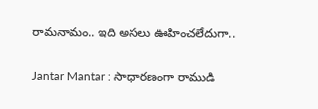రామనామం.. ఇది అసలు ఊహించలేదుగా..

Jantar Mantar : సాధారణంగా రాముడి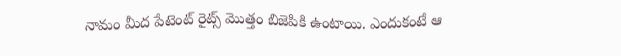నామం మీద పేటెంట్ రైట్స్ మొత్తం బిజెపికి ఉంటాయి. ఎందుకంటే ఆ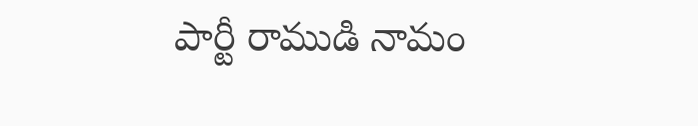పార్టీ రాముడి నామం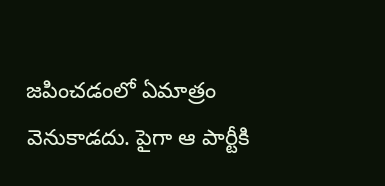జపించడంలో ఏమాత్రం వెనుకాడదు. పైగా ఆ పార్టీకి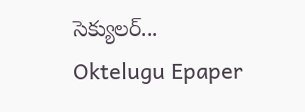సెక్యులర్...
Oktelugu Epaper